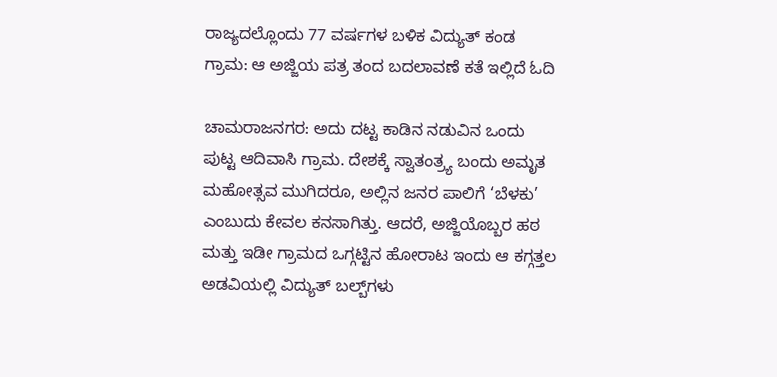ರಾಜ್ಯದಲ್ಲೊಂದು 77 ವರ್ಷಗಳ ಬಳಿಕ ವಿದ್ಯುತ್ ಕಂಡ ಗ್ರಾಮ: ಆ ಅಜ್ಜಿಯ ಪತ್ರ ತಂದ ಬದಲಾವಣೆ ಕತೆ ಇಲ್ಲಿದೆ ಓದಿ

ಚಾಮರಾಜನಗರ: ಅದು ದಟ್ಟ ಕಾಡಿನ ನಡುವಿನ ಒಂದು ಪುಟ್ಟ ಆದಿವಾಸಿ ಗ್ರಾಮ. ದೇಶಕ್ಕೆ ಸ್ವಾತಂತ್ರ್ಯ ಬಂದು ಅಮೃತ ಮಹೋತ್ಸವ ಮುಗಿದರೂ, ಅಲ್ಲಿನ ಜನರ ಪಾಲಿಗೆ ‘ಬೆಳಕು’ ಎಂಬುದು ಕೇವಲ ಕನಸಾಗಿತ್ತು. ಆದರೆ, ಅಜ್ಜಿಯೊಬ್ಬರ ಹಠ ಮತ್ತು ಇಡೀ ಗ್ರಾಮದ ಒಗ್ಗಟ್ಟಿನ ಹೋರಾಟ ಇಂದು ಆ ಕಗ್ಗತ್ತಲ ಅಡವಿಯಲ್ಲಿ ವಿದ್ಯುತ್ ಬಲ್ಬ್‌ಗಳು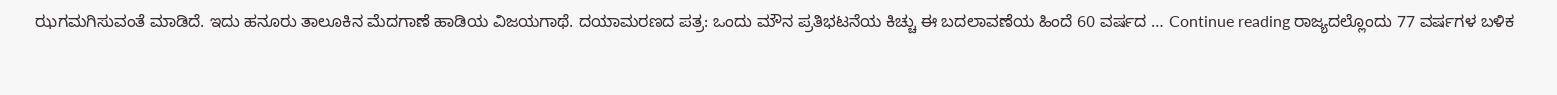ಝಗಮಗಿಸುವಂತೆ ಮಾಡಿದೆ. ಇದು ಹನೂರು ತಾಲೂಕಿನ ಮೆದಗಾಣೆ ಹಾಡಿಯ ವಿಜಯಗಾಥೆ. ದಯಾಮರಣದ ಪತ್ರ: ಒಂದು ಮೌನ ಪ್ರತಿಭಟನೆಯ ಕಿಚ್ಚು ಈ ಬದಲಾವಣೆಯ ಹಿಂದೆ 60 ವರ್ಷದ … Continue reading ರಾಜ್ಯದಲ್ಲೊಂದು 77 ವರ್ಷಗಳ ಬಳಿಕ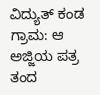ವಿದ್ಯುತ್ ಕಂಡ ಗ್ರಾಮ: ಆ ಅಜ್ಜಿಯ ಪತ್ರ ತಂದ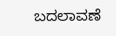ಬದಲಾವಣೆ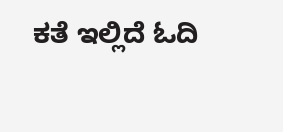ಕತೆ ಇಲ್ಲಿದೆ ಓದಿ